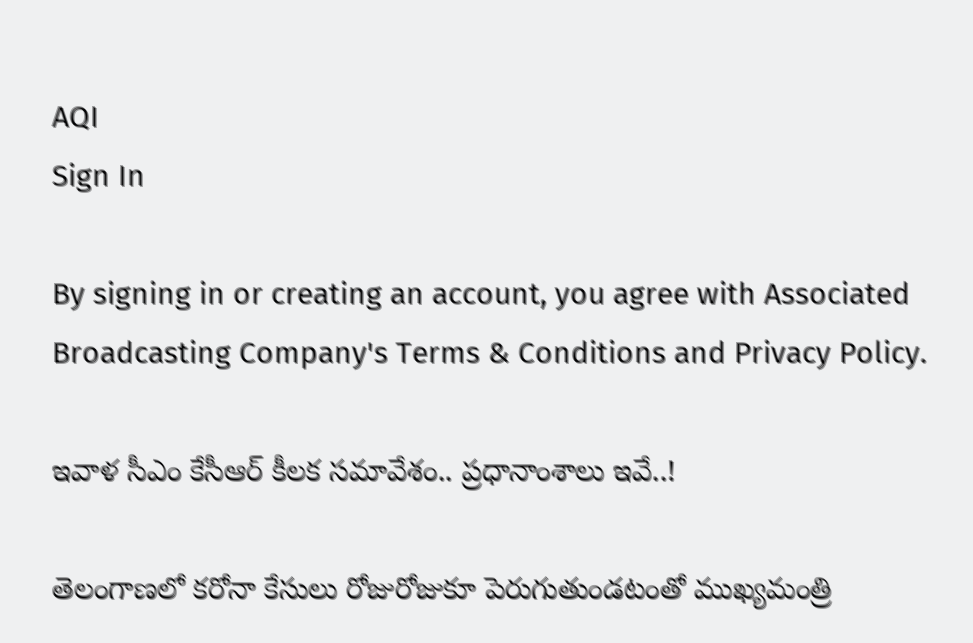AQI
Sign In

By signing in or creating an account, you agree with Associated Broadcasting Company's Terms & Conditions and Privacy Policy.

ఇవాళ సీఎం కేసీఆర్ కీలక సమావేశం.. ప్రధానాంశాలు ఇవే..!

తెలంగాణలో కరోనా కేసులు రోజురోజుకూ పెరుగుతుండటంతో ముఖ్యమంత్రి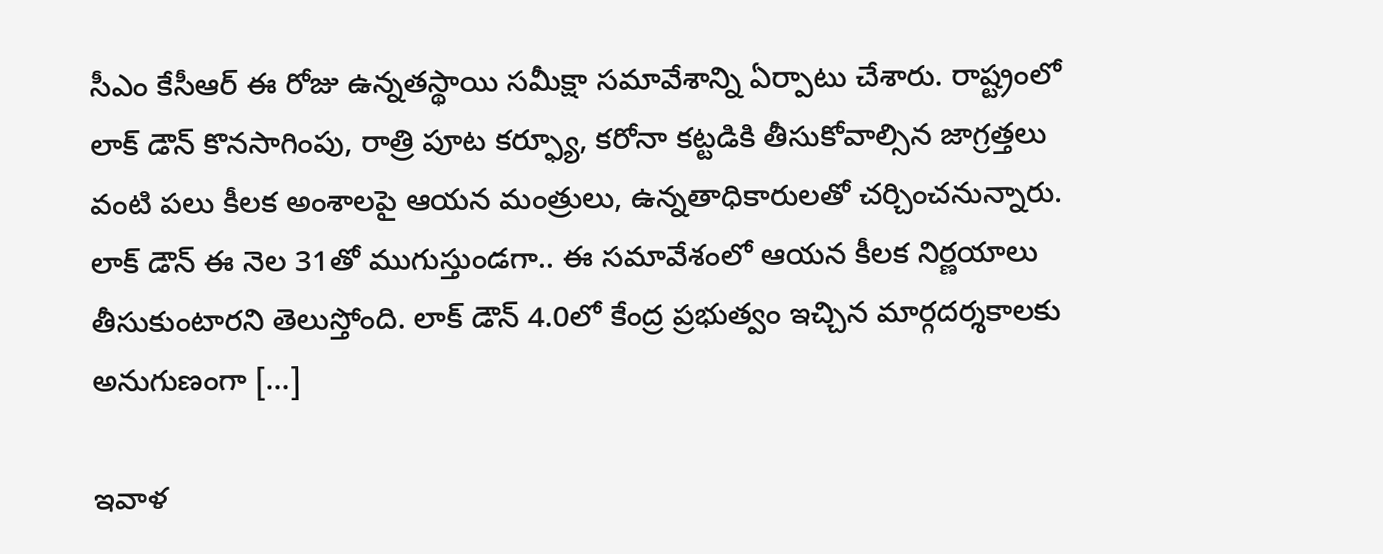సీఎం కేసీఆర్ ఈ రోజు ఉన్నతస్థాయి సమీక్షా సమావేశాన్ని ఏర్పాటు చేశారు. రాష్ట్రంలో లాక్ డౌన్ కొనసాగింపు, రాత్రి పూట కర్ఫ్యూ, కరోనా కట్టడికి తీసుకోవాల్సిన జాగ్రత్తలు వంటి పలు కీలక అంశాలపై ఆయన మంత్రులు, ఉన్నతాధికారులతో చర్చించనున్నారు. లాక్ డౌన్ ఈ నెల 31తో ముగుస్తుండగా.. ఈ సమావేశంలో ఆయన కీలక నిర్ణయాలు తీసుకుంటారని తెలుస్తోంది. లాక్ డౌన్ 4.0లో కేంద్ర ప్రభుత్వం ఇచ్చిన మార్గదర్శకాలకు అనుగుణంగా […]

ఇవాళ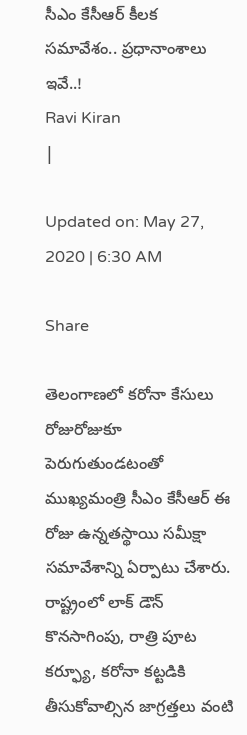సీఎం కేసీఆర్ కీలక సమావేశం.. ప్రధానాంశాలు ఇవే..!
Ravi Kiran
|

Updated on: May 27, 2020 | 6:30 AM

Share

తెలంగాణలో కరోనా కేసులు రోజురోజుకూ పెరుగుతుండటంతో ముఖ్యమంత్రి సీఎం కేసీఆర్ ఈ రోజు ఉన్నతస్థాయి సమీక్షా సమావేశాన్ని ఏర్పాటు చేశారు. రాష్ట్రంలో లాక్ డౌన్ కొనసాగింపు, రాత్రి పూట కర్ఫ్యూ, కరోనా కట్టడికి తీసుకోవాల్సిన జాగ్రత్తలు వంటి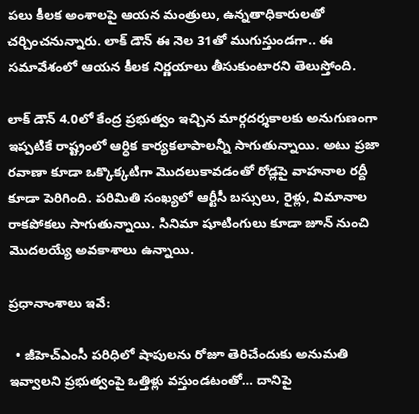పలు కీలక అంశాలపై ఆయన మంత్రులు, ఉన్నతాధికారులతో చర్చించనున్నారు. లాక్ డౌన్ ఈ నెల 31తో ముగుస్తుండగా.. ఈ సమావేశంలో ఆయన కీలక నిర్ణయాలు తీసుకుంటారని తెలుస్తోంది.

లాక్ డౌన్ 4.0లో కేంద్ర ప్రభుత్వం ఇచ్చిన మార్గదర్శకాలకు అనుగుణంగా ఇప్పటికే రాష్ట్రంలో ఆర్ధిక కార్యకలాపాలన్నీ సాగుతున్నాయి. అటు ప్రజా రవాణా కూడా ఒక్కొక్కటిగా మొదలుకావడంతో రోడ్లపై వాహనాల రద్దీ కూడా పెరిగింది. పరిమితి సంఖ్యలో ఆర్టీసీ బస్సులు, రైళ్లు, విమానాల రాకపోకలు సాగుతున్నాయి. సినిమా షూటింగులు కూడా జూన్ నుంచి మొదలయ్యే అవకాశాలు ఉన్నాయి.

ప్రధానాంశాలు ఇవే:

  • జీహెచ్ఎంసీ పరిధిలో షాపులను రోజూ తెరిచేందుకు అనుమతి ఇవ్వాలని ప్రభుత్వంపై ఒత్తిళ్లు వస్తుండటంతో… దానిపై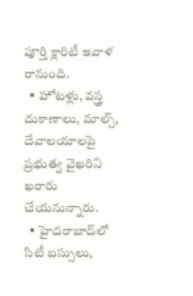పూర్తి క్లారిటీ ఇవాళ రానుంది.
  • హోటళ్లు, వస్త్ర దుకాణాలు, మాల్స్, దేవాలయాలపై ప్రభుత్వ వైఖరిని ఖరారు చేయనున్నారు.
  • హైదరాబాద్‌లో సిటీ బస్సులు,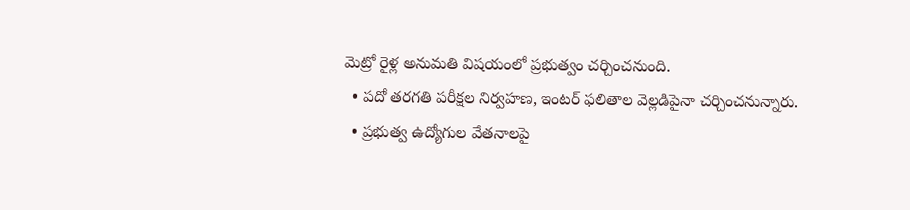మెట్రో రైళ్ల అనుమతి విషయంలో ప్రభుత్వం చర్చించనుంది.
  • పదో తరగతి పరీక్షల నిర్వహణ, ఇంటర్ ఫలితాల వెల్లడిపైనా చర్చించనున్నారు.
  • ప్రభుత్వ ఉద్యోగుల వేతనాలపై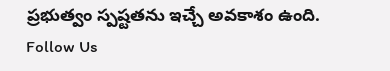ప్రభుత్వం స్పష్టతను ఇచ్చే అవకాశం ఉంది.
Follow Us